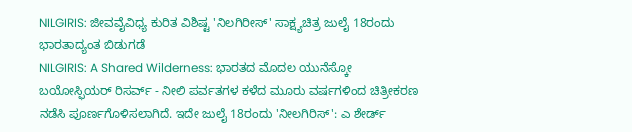NILGIRIS: ಜೀವವೈವಿಧ್ಯ ಕುರಿತ ವಿಶಿಷ್ಟ 'ನಿಲಗಿರೀಸ್' ಸಾಕ್ಷ್ಯಚಿತ್ರ ಜುಲೈ 18ರಂದು ಭಾರತಾದ್ಯಂತ ಬಿಡುಗಡೆ
NILGIRIS: A Shared Wilderness: ಭಾರತದ ಮೊದಲ ಯುನೆಸ್ಕೋ ಬಯೋಸ್ಫಿಯರ್ ರಿಸರ್ವ್ - ನೀಲಿ ಪರ್ವತಗಳ ಕಳೆದ ಮೂರು ವರ್ಷಗಳಿಂದ ಚಿತ್ರೀಕರಣ ನಡೆಸಿ ಪೂರ್ಣಗೊಳಿಸಲಾಗಿದೆ. ಇದೇ ಜುಲೈ 18ರಂದು 'ನೀಲಗಿರಿಸ್': ಎ ಶೇರ್ಡ್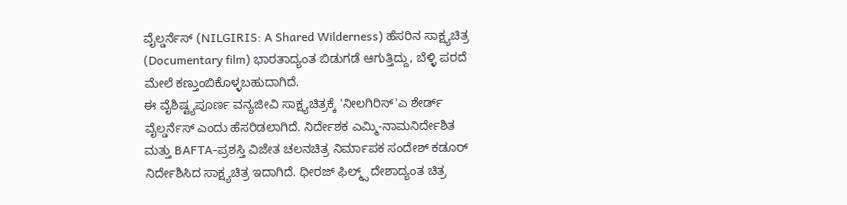ವೈಲ್ಡರ್ನೆಸ್ (NILGIRIS: A Shared Wilderness) ಹೆಸರಿನ ಸಾಕ್ಷ್ಯಚಿತ್ರ (Documentary film) ಭಾರತಾದ್ಯಂತ ಬಿಡುಗಡೆ ಆಗುತ್ತಿದ್ದು, ಬೆಳ್ಳಿ ಪರದೆ ಮೇಲೆ ಕಣ್ತುಂಬಿಕೊಳ್ಳಬಹುದಾಗಿದೆ.
ಈ ವೈಶಿಷ್ಟ್ಯಪೂರ್ಣ ವನ್ಯಜೀವಿ ಸಾಕ್ಷ್ಯಚಿತ್ರಕ್ಕೆ 'ನೀಲಗಿರಿಸ್'ಎ ಶೇರ್ಡ್ ವೈಲ್ಡರ್ನೆಸ್ ಎಂದು ಹೆಸರಿಡಲಾಗಿದೆ. ನಿರ್ದೇಶಕ ಎಮ್ಮಿ-ನಾಮನಿರ್ದೇಶಿತ ಮತ್ತು BAFTA-ಪ್ರಶಸ್ತಿ ವಿಜೇತ ಚಲನಚಿತ್ರ ನಿರ್ಮಾಪಕ ಸಂದೇಶ್ ಕಡೂರ್ ನಿರ್ದೇಶಿಸಿದ ಸಾಕ್ಷ್ಯಚಿತ್ರ ಇದಾಗಿದೆ. ಧೀರಜ್ ಫಿಲ್ಮ್ಸ್ ದೇಶಾದ್ಯಂತ ಚಿತ್ರ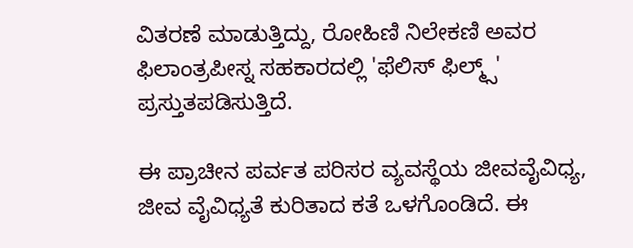ವಿತರಣೆ ಮಾಡುತ್ತಿದ್ದು, ರೋಹಿಣಿ ನಿಲೇಕಣಿ ಅವರ ಫಿಲಾಂತ್ರಪೀಸ್ನ ಸಹಕಾರದಲ್ಲಿ 'ಫೆಲಿಸ್ ಫಿಲ್ಮ್ಸ್' ಪ್ರಸ್ತುತಪಡಿಸುತ್ತಿದೆ.

ಈ ಪ್ರಾಚೀನ ಪರ್ವತ ಪರಿಸರ ವ್ಯವಸ್ಥೆಯ ಜೀವವೈವಿಧ್ಯ, ಜೀವ ವೈವಿಧ್ಯತೆ ಕುರಿತಾದ ಕತೆ ಒಳಗೊಂಡಿದೆ. ಈ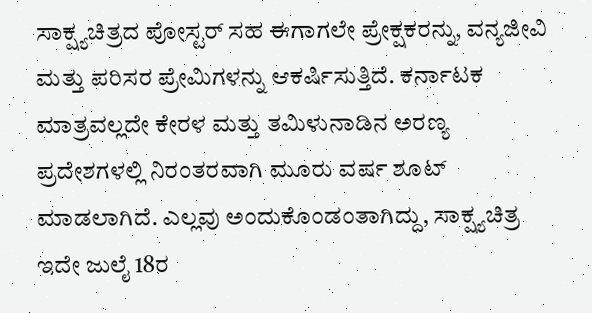ಸಾಕ್ಷ್ಯಚಿತ್ರದ ಪೋಸ್ಟರ್ ಸಹ ಈಗಾಗಲೇ ಪ್ರೇಕ್ಷಕರನ್ನು, ವನ್ಯಜೀವಿ ಮತ್ತು ಪರಿಸರ ಪ್ರೇಮಿಗಳನ್ನು ಆಕರ್ಷಿಸುತ್ತಿದೆ. ಕರ್ನಾಟಕ ಮಾತ್ರವಲ್ಲದೇ ಕೇರಳ ಮತ್ತು ತಮಿಳುನಾಡಿನ ಅರಣ್ಯ ಪ್ರದೇಶಗಳಲ್ಲಿ ನಿರಂತರವಾಗಿ ಮೂರು ವರ್ಷ ಶೂಟ್ ಮಾಡಲಾಗಿದೆ. ಎಲ್ಲವು ಅಂದುಕೊಂಡಂತಾಗಿದ್ದು, ಸಾಕ್ಷ್ಯಚಿತ್ರ ಇದೇ ಜುಲೈ 18ರ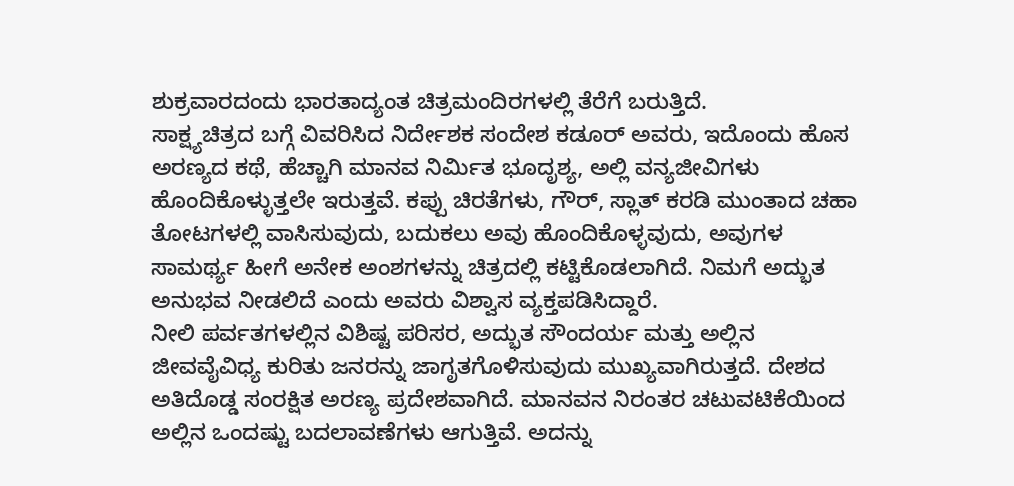ಶುಕ್ರವಾರದಂದು ಭಾರತಾದ್ಯಂತ ಚಿತ್ರಮಂದಿರಗಳಲ್ಲಿ ತೆರೆಗೆ ಬರುತ್ತಿದೆ.
ಸಾಕ್ಷ್ಯಚಿತ್ರದ ಬಗ್ಗೆ ವಿವರಿಸಿದ ನಿರ್ದೇಶಕ ಸಂದೇಶ ಕಡೂರ್ ಅವರು, ಇದೊಂದು ಹೊಸ ಅರಣ್ಯದ ಕಥೆ, ಹೆಚ್ಚಾಗಿ ಮಾನವ ನಿರ್ಮಿತ ಭೂದೃಶ್ಯ, ಅಲ್ಲಿ ವನ್ಯಜೀವಿಗಳು ಹೊಂದಿಕೊಳ್ಳುತ್ತಲೇ ಇರುತ್ತವೆ. ಕಪ್ಪು ಚಿರತೆಗಳು, ಗೌರ್, ಸ್ಲಾತ್ ಕರಡಿ ಮುಂತಾದ ಚಹಾ ತೋಟಗಳಲ್ಲಿ ವಾಸಿಸುವುದು, ಬದುಕಲು ಅವು ಹೊಂದಿಕೊಳ್ಳವುದು, ಅವುಗಳ ಸಾಮರ್ಥ್ಯ ಹೀಗೆ ಅನೇಕ ಅಂಶಗಳನ್ನು ಚಿತ್ರದಲ್ಲಿ ಕಟ್ಟಿಕೊಡಲಾಗಿದೆ. ನಿಮಗೆ ಅದ್ಭುತ ಅನುಭವ ನೀಡಲಿದೆ ಎಂದು ಅವರು ವಿಶ್ವಾಸ ವ್ಯಕ್ತಪಡಿಸಿದ್ದಾರೆ.
ನೀಲಿ ಪರ್ವತಗಳಲ್ಲಿನ ವಿಶಿಷ್ಟ ಪರಿಸರ, ಅದ್ಭುತ ಸೌಂದರ್ಯ ಮತ್ತು ಅಲ್ಲಿನ ಜೀವವೈವಿಧ್ಯ ಕುರಿತು ಜನರನ್ನು ಜಾಗೃತಗೊಳಿಸುವುದು ಮುಖ್ಯವಾಗಿರುತ್ತದೆ. ದೇಶದ ಅತಿದೊಡ್ಡ ಸಂರಕ್ಷಿತ ಅರಣ್ಯ ಪ್ರದೇಶವಾಗಿದೆ. ಮಾನವನ ನಿರಂತರ ಚಟುವಟಿಕೆಯಿಂದ ಅಲ್ಲಿನ ಒಂದಷ್ಟು ಬದಲಾವಣೆಗಳು ಆಗುತ್ತಿವೆ. ಅದನ್ನು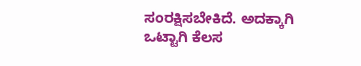ಸಂರಕ್ಷಿಸಬೇಕಿದೆ. ಅದಕ್ಕಾಗಿ ಒಟ್ಟಾಗಿ ಕೆಲಸ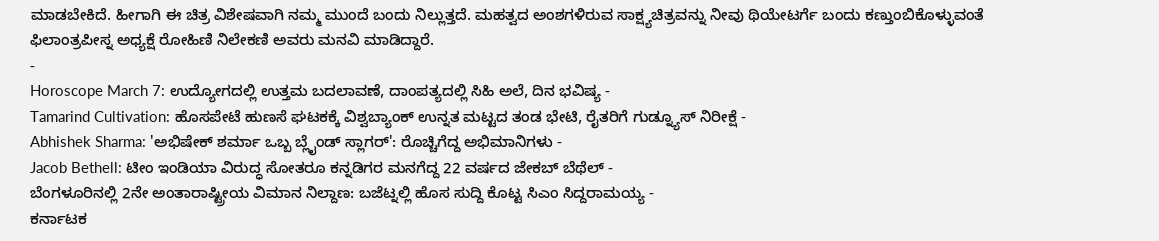ಮಾಡಬೇಕಿದೆ. ಹೀಗಾಗಿ ಈ ಚಿತ್ರ ವಿಶೇಷವಾಗಿ ನಮ್ಮ ಮುಂದೆ ಬಂದು ನಿಲ್ಲುತ್ತದೆ. ಮಹತ್ವದ ಅಂಶಗಳಿರುವ ಸಾಕ್ಷ್ಯಚಿತ್ರವನ್ನು ನೀವು ಥಿಯೇಟರ್ಗೆ ಬಂದು ಕಣ್ತುಂಬಿಕೊಳ್ಳುವಂತೆ ಫಿಲಾಂತ್ರಪೀಸ್ನ ಅಧ್ಯಕ್ಷೆ ರೋಹಿಣಿ ನಿಲೇಕಣಿ ಅವರು ಮನವಿ ಮಾಡಿದ್ದಾರೆ.
-
Horoscope March 7: ಉದ್ಯೋಗದಲ್ಲಿ ಉತ್ತಮ ಬದಲಾವಣೆ, ದಾಂಪತ್ಯದಲ್ಲಿ ಸಿಹಿ ಅಲೆ, ದಿನ ಭವಿಷ್ಯ -
Tamarind Cultivation: ಹೊಸಪೇಟೆ ಹುಣಸೆ ಘಟಕಕ್ಕೆ ವಿಶ್ವಬ್ಯಾಂಕ್ ಉನ್ನತ ಮಟ್ಟದ ತಂಡ ಭೇಟಿ, ರೈತರಿಗೆ ಗುಡ್ನ್ಯೂಸ್ ನಿರೀಕ್ಷೆ -
Abhishek Sharma: 'ಅಭಿಷೇಕ್ ಶರ್ಮಾ ಒಬ್ಬ ಬ್ಲೈಂಡ್ ಸ್ಲಾಗರ್': ರೊಚ್ಚಿಗೆದ್ದ ಅಭಿಮಾನಿಗಳು -
Jacob Bethell: ಟೀಂ ಇಂಡಿಯಾ ವಿರುದ್ಧ ಸೋತರೂ ಕನ್ನಡಿಗರ ಮನಗೆದ್ದ 22 ವರ್ಷದ ಜೇಕಬ್ ಬೆಥೆಲ್ -
ಬೆಂಗಳೂರಿನಲ್ಲಿ 2ನೇ ಅಂತಾರಾಷ್ಟ್ರೀಯ ವಿಮಾನ ನಿಲ್ದಾಣ: ಬಜೆಟ್ನಲ್ಲಿ ಹೊಸ ಸುದ್ದಿ ಕೊಟ್ಟ ಸಿಎಂ ಸಿದ್ದರಾಮಯ್ಯ -
ಕರ್ನಾಟಕ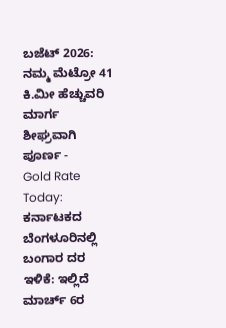ಬಜೆಟ್ 2026: ನಮ್ಮ ಮೆಟ್ರೋ 41 ಕಿ.ಮೀ ಹೆಚ್ಚುವರಿ ಮಾರ್ಗ ಶೀಘ್ರವಾಗಿ ಪೂರ್ಣ -
Gold Rate Today: ಕರ್ನಾಟಕದ ಬೆಂಗಳೂರಿನಲ್ಲಿ ಬಂಗಾರ ದರ ಇಳಿಕೆ: ಇಲ್ಲಿದೆ ಮಾರ್ಚ್ 6ರ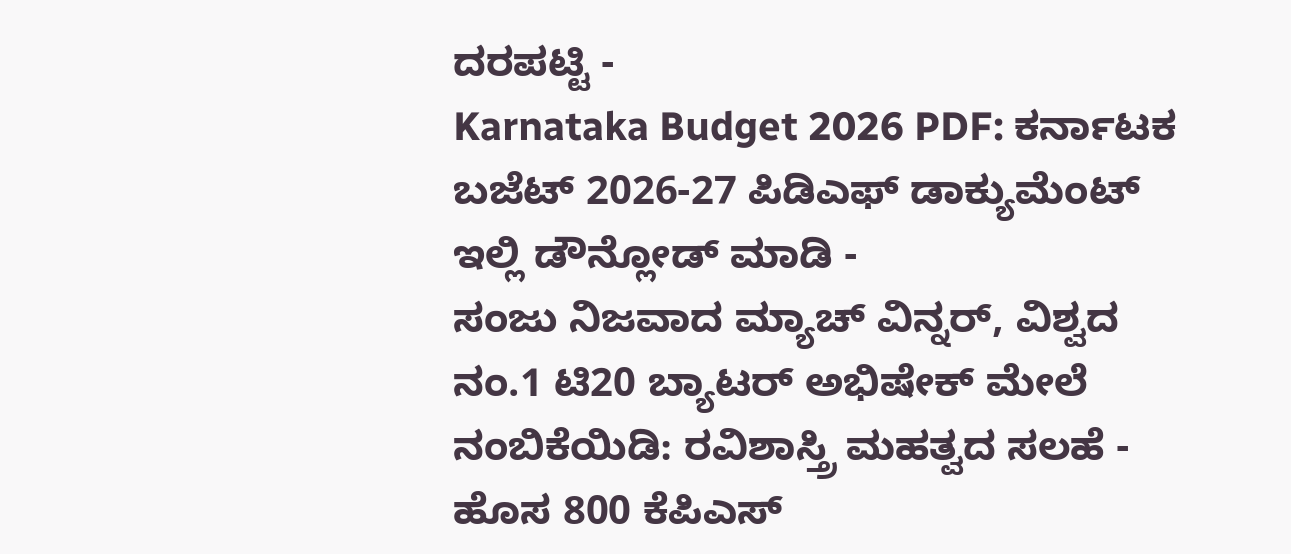ದರಪಟ್ಟಿ -
Karnataka Budget 2026 PDF: ಕರ್ನಾಟಕ ಬಜೆಟ್ 2026-27 ಪಿಡಿಎಫ್ ಡಾಕ್ಯುಮೆಂಟ್ ಇಲ್ಲಿ ಡೌನ್ಲೋಡ್ ಮಾಡಿ -
ಸಂಜು ನಿಜವಾದ ಮ್ಯಾಚ್ ವಿನ್ನರ್, ವಿಶ್ವದ ನಂ.1 ಟಿ20 ಬ್ಯಾಟರ್ ಅಭಿಷೇಕ್ ಮೇಲೆ ನಂಬಿಕೆಯಿಡಿ: ರವಿಶಾಸ್ತ್ರಿ ಮಹತ್ವದ ಸಲಹೆ -
ಹೊಸ 800 ಕೆಪಿಎಸ್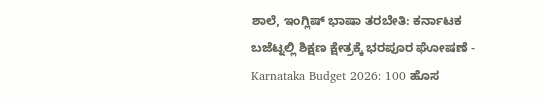ಶಾಲೆ, ಇಂಗ್ಲಿಷ್ ಭಾಷಾ ತರಬೇತಿ: ಕರ್ನಾಟಕ ಬಜೆಟ್ನಲ್ಲಿ ಶಿಕ್ಷಣ ಕ್ಷೇತ್ರಕ್ಕೆ ಭರಪೂರ ಘೋಷಣೆ -
Karnataka Budget 2026: 100 ಹೊಸ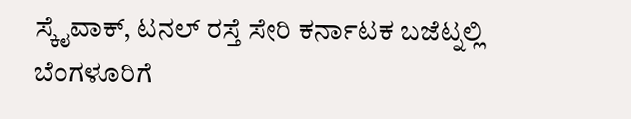ಸ್ಕೈವಾಕ್, ಟನಲ್ ರಸ್ತೆ ಸೇರಿ ಕರ್ನಾಟಕ ಬಜೆಟ್ನಲ್ಲಿ ಬೆಂಗಳೂರಿಗೆ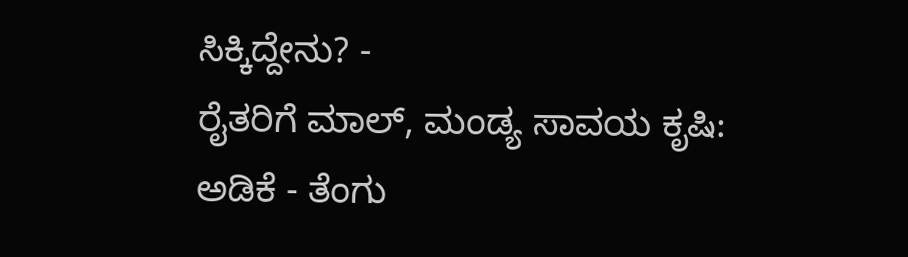ಸಿಕ್ಕಿದ್ದೇನು? -
ರೈತರಿಗೆ ಮಾಲ್, ಮಂಡ್ಯ ಸಾವಯ ಕೃಷಿ: ಅಡಿಕೆ - ತೆಂಗು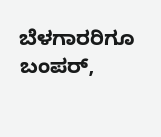ಬೆಳಗಾರರಿಗೂ ಬಂಪರ್,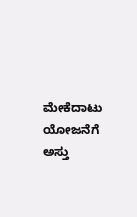ಮೇಕೆದಾಟು ಯೋಜನೆಗೆ ಅಸ್ತು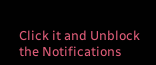Click it and Unblock the Notifications